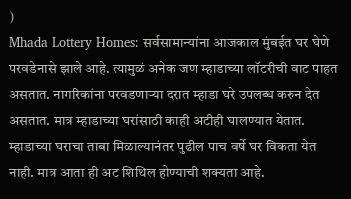)
Mhada Lottery Homes: सर्वसामान्यांना आजकाल मुंबईत घर घेणे परवडेनासे झाले आहे. त्यामुळं अनेक जण म्हाडाच्या लॉटरीची वाट पाहत असतात. नागरिकांना परवडणाऱ्या दरात म्हाडा घरे उपलब्ध करुन देत असतात. मात्र म्हाडाच्या घरांसाठी काही अटीही घालण्यात येतात. म्हाडाच्या घराचा ताबा मिळाल्यानंतर पुढील पाच वर्षे घर विकता येत नाही. मात्र आता ही अट शिथिल होण्याची शक्यता आहे.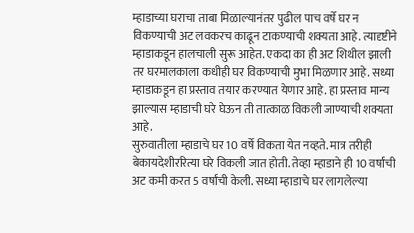म्हाडाच्या घराचा ताबा मिळाल्यानंतर पुढील पाच वर्षे घर न विकण्याची अट लवकरच काढून टाकण्याची शक्यता आहे. त्यादृष्टीने म्हाडाकडून हालचाली सुरू आहेत. एकदा का ही अट शिथील झाली तर घरमालकाला कधीही घर विकण्याची मुभा मिळणार आहे. सध्या म्हाडाकडून हा प्रस्ताव तयार करण्यात येणार आहे. हा प्रस्ताव मान्य झाल्यास म्हाडाची घरे घेऊन ती तात्काळ विकली जाण्याची शक्यता आहे.
सुरुवातीला म्हाडाचे घर 10 वर्षे विकता येत नव्हते. मात्र तरीही बेकायदेशीररित्या घरे विकली जात होती. तेव्हा म्हाडाने ही 10 वर्षांची अट कमी करत 5 वर्षांची केली. सध्या म्हाडाचे घर लागलेल्या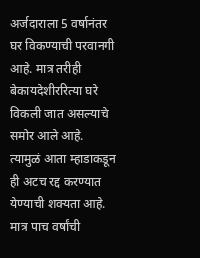अर्जदाराला 5 वर्षानंतर घर विकण्याची परवानगी आहे. मात्र तरीही बेकायदेशीररित्या घरे विकली जात असल्याचे समोर आले आहे. त्यामुळं आता म्हाडाकडून ही अटच रद्द करण्यात येण्याची शक्यता आहे. मात्र पाच वर्षांची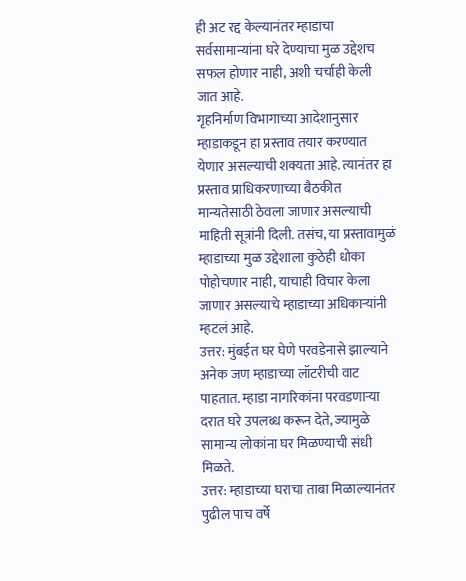ही अट रद्द केल्यानंतर म्हाडाचा सर्वसामान्यांना घरे देण्याचा मुळ उद्देशच सफल होणार नाही, अशी चर्चाही केली जात आहे.
गृहनिर्माण विभागाच्या आदेशानुसार म्हाडाकडून हा प्रस्ताव तयार करण्यात येणार असल्याची शक्यता आहे. त्यानंतर हा प्रस्ताव प्राधिकरणाच्या बैठकीत मान्यतेसाठी ठेवला जाणार असल्याची माहिती सूत्रांनी दिली. तसंच, या प्रस्तावामुळं म्हाडाच्या मुळ उद्देशाला कुठेही धोका पोहोचणार नाही, याचाही विचार केला जाणार असल्याचे म्हाडाच्या अधिकाऱ्यांनी म्हटलं आहे.
उत्तर: मुंबईत घर घेणे परवडेनासे झाल्याने अनेक जण म्हाडाच्या लॉटरीची वाट पाहतात. म्हाडा नागरिकांना परवडणाऱ्या दरात घरे उपलब्ध करून देते, ज्यामुळे सामान्य लोकांना घर मिळण्याची संधी मिळते.
उत्तर: म्हाडाच्या घराचा ताबा मिळाल्यानंतर पुढील पाच वर्षे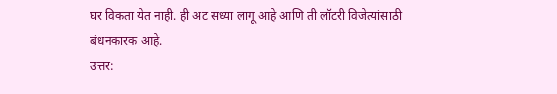घर विकता येत नाही. ही अट सध्या लागू आहे आणि ती लॉटरी विजेत्यांसाठी बंधनकारक आहे.
उत्तर: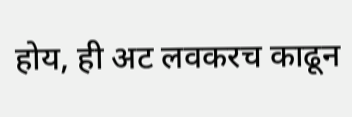होय, ही अट लवकरच काढून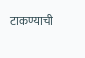टाकण्याची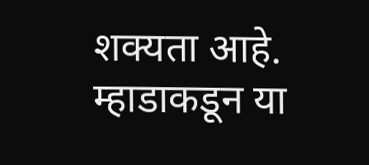शक्यता आहे. म्हाडाकडून या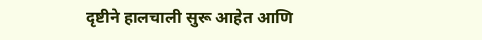दृष्टीने हालचाली सुरू आहेत आणि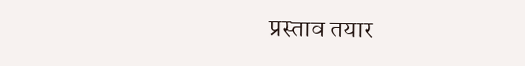प्रस्ताव तयार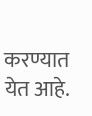करण्यात येत आहे.